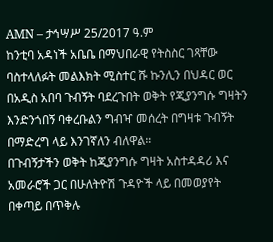AMN – ታኅሣሥ 25/2017 ዓ.ም
ከንቲባ አዳነች አቤቤ በማህበራዊ የትስስር ገጻቸው ባስተላለፉት መልእክት ሚስተር ሹ ኩንሊን በህዳር ወር በአዲስ አበባ ጉብኝት ባደረጉበት ወቅት የጂያንግሱ ግዛትን እንድንጎበኝ ባቀረቡልን ግብዣ መሰረት በግዛቱ ጉብኝት በማድረግ ላይ እንገኛለን ብለዋል።
በጉብኝታችን ወቅት ከጂያንግሱ ግዛት አስተዳዳሪ እና አመራሮች ጋር በሁለትዮሽ ጉዳዮች ላይ በመወያየት በቀጣይ በጥቅሉ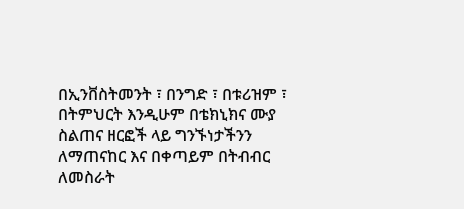በኢንቨስትመንት ፣ በንግድ ፣ በቱሪዝም ፣ በትምህርት እንዲሁም በቴክኒክና ሙያ ስልጠና ዘርፎች ላይ ግንኙነታችንን ለማጠናከር እና በቀጣይም በትብብር ለመስራት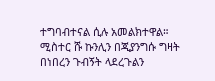ተግባብተናል ሲሉ አመልክተዋል።
ሚስተር ሹ ኩንሊን በጂያንግሱ ግዛት በነበረን ጉብኝት ላደረጉልን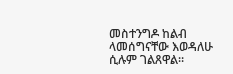መስተንግዶ ከልብ ላመሰግናቸው እወዳለሁ ሲሉም ገልጸዋል።